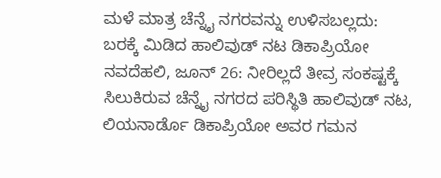ಮಳೆ ಮಾತ್ರ ಚೆನ್ನೈ ನಗರವನ್ನು ಉಳಿಸಬಲ್ಲದು: ಬರಕ್ಕೆ ಮಿಡಿದ ಹಾಲಿವುಡ್ ನಟ ಡಿಕಾಪ್ರಿಯೋ
ನವದೆಹಲಿ, ಜೂನ್ 26: ನೀರಿಲ್ಲದೆ ತೀವ್ರ ಸಂಕಷ್ಟಕ್ಕೆ ಸಿಲುಕಿರುವ ಚೆನ್ನೈ ನಗರದ ಪರಿಸ್ಥಿತಿ ಹಾಲಿವುಡ್ ನಟ, ಲಿಯನಾರ್ಡೊ ಡಿಕಾಪ್ರಿಯೋ ಅವರ ಗಮನ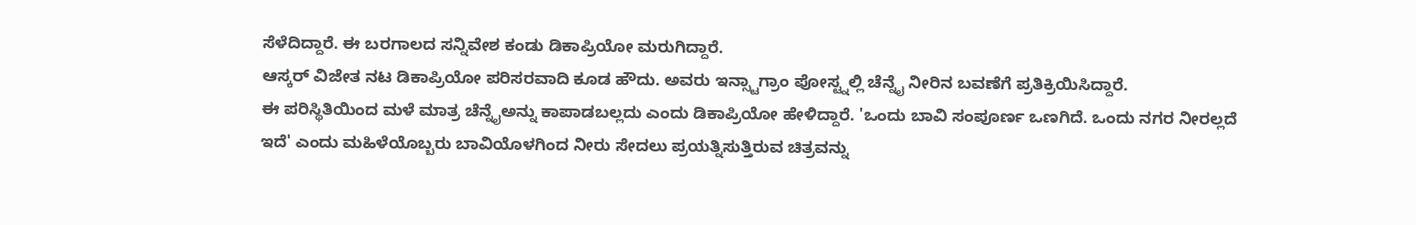ಸೆಳೆದಿದ್ದಾರೆ. ಈ ಬರಗಾಲದ ಸನ್ನಿವೇಶ ಕಂಡು ಡಿಕಾಪ್ರಿಯೋ ಮರುಗಿದ್ದಾರೆ.
ಆಸ್ಕರ್ ವಿಜೇತ ನಟ ಡಿಕಾಪ್ರಿಯೋ ಪರಿಸರವಾದಿ ಕೂಡ ಹೌದು. ಅವರು ಇನ್ಸ್ಟಾಗ್ರಾಂ ಪೋಸ್ಟ್ನಲ್ಲಿ ಚೆನ್ನೈ ನೀರಿನ ಬವಣೆಗೆ ಪ್ರತಿಕ್ರಿಯಿಸಿದ್ದಾರೆ.
ಈ ಪರಿಸ್ಥಿತಿಯಿಂದ ಮಳೆ ಮಾತ್ರ ಚೆನ್ನೈಅನ್ನು ಕಾಪಾಡಬಲ್ಲದು ಎಂದು ಡಿಕಾಪ್ರಿಯೋ ಹೇಳಿದ್ದಾರೆ. 'ಒಂದು ಬಾವಿ ಸಂಪೂರ್ಣ ಒಣಗಿದೆ. ಒಂದು ನಗರ ನೀರಲ್ಲದೆ ಇದೆ' ಎಂದು ಮಹಿಳೆಯೊಬ್ಬರು ಬಾವಿಯೊಳಗಿಂದ ನೀರು ಸೇದಲು ಪ್ರಯತ್ನಿಸುತ್ತಿರುವ ಚಿತ್ರವನ್ನು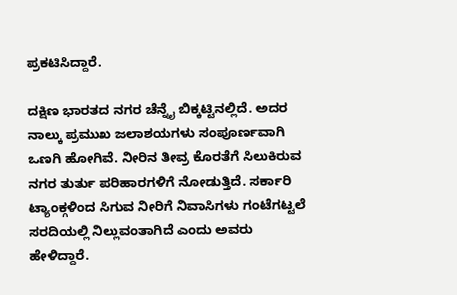ಪ್ರಕಟಿಸಿದ್ದಾರೆ.

ದಕ್ಷಿಣ ಭಾರತದ ನಗರ ಚೆನ್ನೈ ಬಿಕ್ಕಟ್ಟಿನಲ್ಲಿದೆ. ಅದರ ನಾಲ್ಕು ಪ್ರಮುಖ ಜಲಾಶಯಗಳು ಸಂಪೂರ್ಣವಾಗಿ ಒಣಗಿ ಹೋಗಿವೆ. ನೀರಿನ ತೀವ್ರ ಕೊರತೆಗೆ ಸಿಲುಕಿರುವ ನಗರ ತುರ್ತು ಪರಿಹಾರಗಳಿಗೆ ನೋಡುತ್ತಿದೆ. ಸರ್ಕಾರಿ ಟ್ಯಾಂಕ್ಗಳಿಂದ ಸಿಗುವ ನೀರಿಗೆ ನಿವಾಸಿಗಳು ಗಂಟೆಗಟ್ಟಲೆ ಸರದಿಯಲ್ಲಿ ನಿಲ್ಲುವಂತಾಗಿದೆ ಎಂದು ಅವರು ಹೇಳಿದ್ದಾರೆ.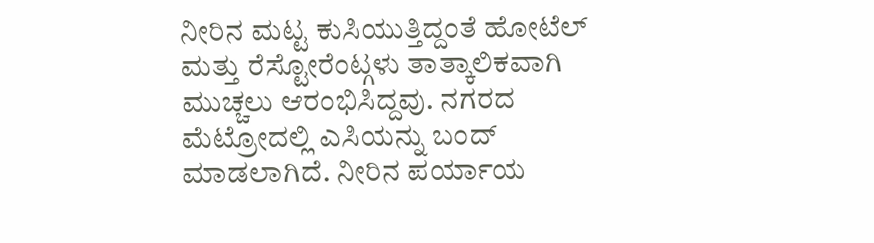ನೀರಿನ ಮಟ್ಟ ಕುಸಿಯುತ್ತಿದ್ದಂತೆ ಹೋಟೆಲ್ ಮತ್ತು ರೆಸ್ಟೋರೆಂಟ್ಗಳು ತಾತ್ಕಾಲಿಕವಾಗಿ ಮುಚ್ಚಲು ಆರಂಭಿಸಿದ್ದವು. ನಗರದ ಮೆಟ್ರೋದಲ್ಲಿ ಎಸಿಯನ್ನು ಬಂದ್ ಮಾಡಲಾಗಿದೆ. ನೀರಿನ ಪರ್ಯಾಯ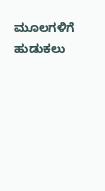ಮೂಲಗಳಿಗೆ ಹುಡುಕಲು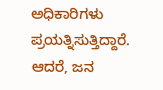ಅಧಿಕಾರಿಗಳು ಪ್ರಯತ್ನಿಸುತ್ತಿದ್ದಾರೆ. ಆದರೆ, ಜನ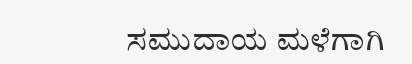ಸಮುದಾಯ ಮಳೆಗಾಗಿ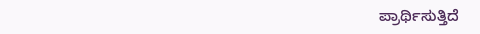ಪ್ರಾರ್ಥಿಸುತ್ತಿದೆ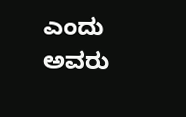ಎಂದು ಅವರು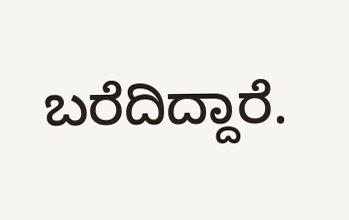ಬರೆದಿದ್ದಾರೆ.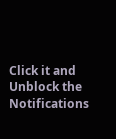Click it and Unblock the Notifications